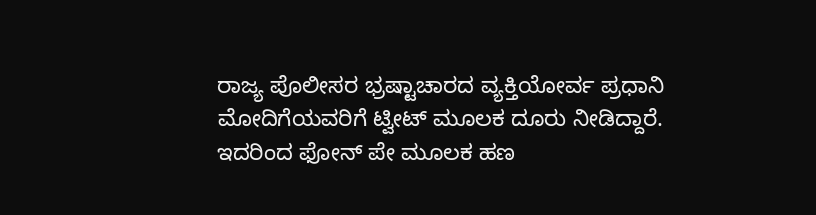ರಾಜ್ಯ ಪೊಲೀಸರ ಭ್ರಷ್ಟಾಚಾರದ ವ್ಯಕ್ತಿಯೋರ್ವ ಪ್ರಧಾನಿ ಮೋದಿಗೆಯವರಿಗೆ ಟ್ವೀಟ್ ಮೂಲಕ ದೂರು ನೀಡಿದ್ದಾರೆ. ಇದರಿಂದ ಫೋನ್ ಪೇ ಮೂಲಕ ಹಣ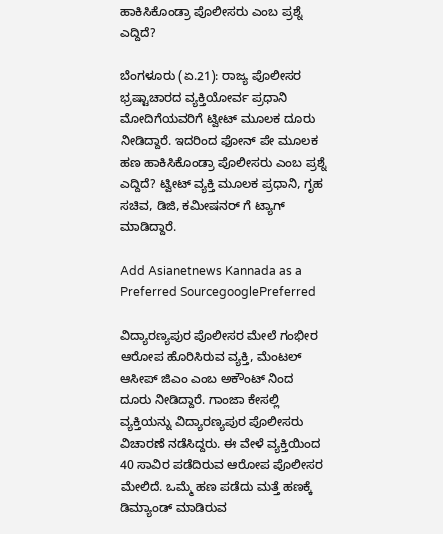ಹಾಕಿಸಿಕೊಂಡ್ರಾ ಪೊಲೀಸರು ಎಂಬ ಪ್ರಶ್ನೆ ಎದ್ದಿದೆ?

ಬೆಂಗಳೂರು (ಏ.21): ರಾಜ್ಯ ಪೊಲೀಸರ ಭ್ರಷ್ಟಾಚಾರದ ವ್ಯಕ್ತಿಯೋರ್ವ ಪ್ರಧಾನಿ ಮೋದಿಗೆಯವರಿಗೆ ಟ್ವೀಟ್ ಮೂಲಕ ದೂರು ನೀಡಿದ್ದಾರೆ. ಇದರಿಂದ ಫೋನ್ ಪೇ ಮೂಲಕ ಹಣ ಹಾಕಿಸಿಕೊಂಡ್ರಾ ಪೊಲೀಸರು ಎಂಬ ಪ್ರಶ್ನೆ ಎದ್ದಿದೆ? ಟ್ವೀಟ್ ವ್ಯಕ್ತಿ ಮೂಲಕ ಪ್ರಧಾನಿ, ಗೃಹ ಸಚಿವ, ಡಿಜಿ, ಕಮೀಷನರ್ ಗೆ ಟ್ಯಾಗ್ ಮಾಡಿದ್ದಾರೆ.

Add Asianetnews Kannada as a Preferred SourcegooglePreferred

ವಿದ್ಯಾರಣ್ಯಪುರ ಪೊಲೀಸರ ಮೇಲೆ ಗಂಭೀರ ಆರೋಪ ಹೊರಿಸಿರುವ ವ್ಯಕ್ತಿ, ಮೆಂಟಲ್ ಆಸೀಪ್ ಜಿಎಂ ಎಂಬ ಅಕೌಂಟ್ ನಿಂದ ದೂರು ನೀಡಿದ್ದಾರೆ. ಗಾಂಜಾ ಕೇಸಲ್ಲಿ ವ್ಯಕ್ತಿಯನ್ನು ವಿದ್ಯಾರಣ್ಯಪುರ ಪೊಲೀಸರು ವಿಚಾರಣೆ ನಡೆಸಿದ್ದರು. ಈ ವೇಳೆ ವ್ಯಕ್ತಿಯಿಂದ 40 ಸಾವಿರ ಪಡೆದಿರುವ ಆರೋಪ ಪೊಲೀಸರ ಮೇಲಿದೆ. ಒಮ್ಮೆ ಹಣ ಪಡೆದು ಮತ್ತೆ ಹಣಕ್ಕೆ ಡಿಮ್ಯಾಂಡ್ ಮಾಡಿರುವ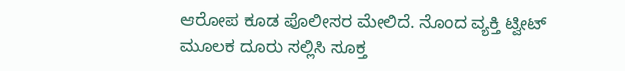ಆರೋಪ ಕೂಡ ಪೊಲೀಸರ ಮೇಲಿದೆ. ನೊಂದ ವ್ಯಕ್ತಿ ಟ್ವೀಟ್ ಮೂಲಕ ದೂರು ಸಲ್ಲಿಸಿ ಸೂಕ್ತ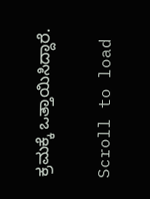ಕ್ರಮಕ್ಕೆ ಒತ್ತಾಯಿಸಿದ್ದಾರೆ.

Scroll to load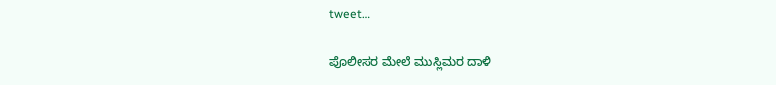tweet…

ಪೊಲೀಸರ ಮೇಲೆ ಮುಸ್ಲಿಮರ ದಾಳಿ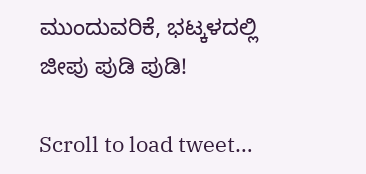ಮುಂದುವರಿಕೆ, ಭಟ್ಕಳದಲ್ಲಿ ಜೀಪು ಪುಡಿ ಪುಡಿ!

Scroll to load tweet…